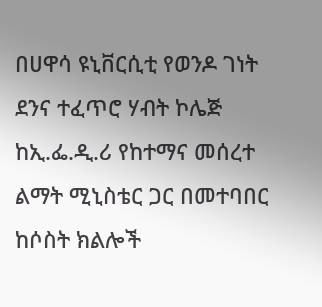በሀዋሳ ዩኒቨርሲቲ የወንዶ ገነት ደንና ተፈጥሮ ሃብት ኮሌጅ ከኢ.ፌ.ዲ.ሪ የከተማና መሰረተ ልማት ሚኒስቴር ጋር በመተባበር ከሶስት ክልሎች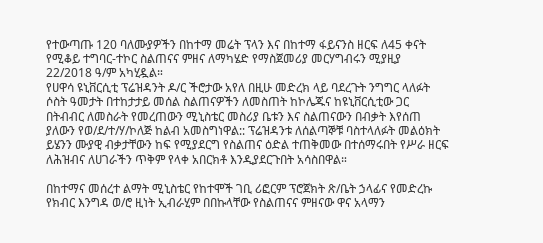የተውጣጡ 120 ባለሙያዎችን በከተማ መሬት ፕላን እና በከተማ ፋይናንስ ዘርፍ ለ45 ቀናት የሚቆይ ተግባር-ተኮር ስልጠናና ምዘና ለማካሄድ የማስጀመሪያ መርሃግብሩን ሚያዚያ 22/2018 ዓ/ም አካሂዷል።
የሀዋሳ ዩኒቨርሲቲ ፕሬዝዳንት ዶ/ር ችሮታው አየለ በዚሁ መድረክ ላይ ባደረጉት ንግግር ላለፉት ሶስት ዓመታት በተከታታይ መሰል ስልጠናዎችን ለመስጠት ከኮሌጁና ከዩኒቨርሲቲው ጋር በትብብር ለመስራት የመረጠውን ሚኒስቴር መስሪያ ቤቱን እና ስልጠናውን በብቃት እየሰጠ ያለውን የወ/ደ/ተ/ሃ/ኮለጅ ከልብ አመስግነዋል:: ፕሬዝዳንቱ ለሰልጣኞቹ ባስተላለፉት መልዕክት ይሄንን ሙያዊ ብቃታቸውን ከፍ የሚያደርግ የስልጠና ዕድል ተጠቅመው በተሰማሩበት የሥራ ዘርፍ ለሕዝብና ለሀገራችን ጥቅም የላቀ አበርክቶ እንዲያደርጉበት አሳስበዋል።

በከተማና መሰረተ ልማት ሚኒስቴር የከተሞች ገቢ ሪፎርም ፕሮጀክት ጽ/ቤት ኃላፊና የመድረኩ የክብር እንግዳ ወ/ሮ ዚነት ኢብራሂም በበኩላቸው የስልጠናና ምዘናው ዋና አላማን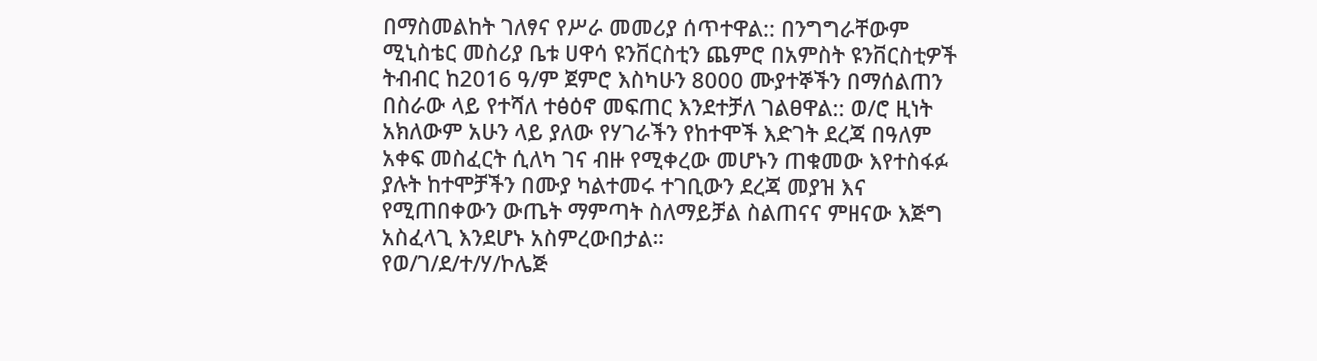በማስመልከት ገለፃና የሥራ መመሪያ ሰጥተዋል:: በንግግራቸውም ሚኒስቴር መስሪያ ቤቱ ሀዋሳ ዩንቨርስቲን ጨምሮ በአምስት ዩንቨርስቲዎች ትብብር ከ2016 ዓ/ም ጀምሮ እስካሁን 8000 ሙያተኞችን በማሰልጠን በስራው ላይ የተሻለ ተፅዕኖ መፍጠር እንደተቻለ ገልፀዋል:: ወ/ሮ ዚነት አክለውም አሁን ላይ ያለው የሃገራችን የከተሞች እድገት ደረጃ በዓለም አቀፍ መስፈርት ሲለካ ገና ብዙ የሚቀረው መሆኑን ጠቁመው እየተስፋፉ ያሉት ከተሞቻችን በሙያ ካልተመሩ ተገቢውን ደረጃ መያዝ እና የሚጠበቀውን ውጤት ማምጣት ስለማይቻል ስልጠናና ምዘናው እጅግ አስፈላጊ እንደሆኑ አስምረውበታል።
የወ/ገ/ደ/ተ/ሃ/ኮሌጅ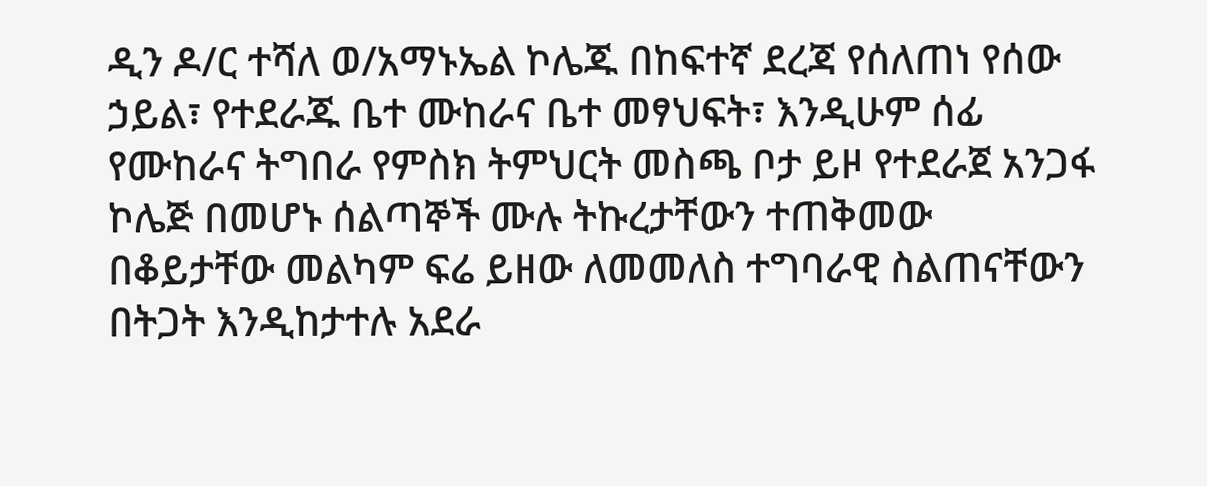ዲን ዶ/ር ተሻለ ወ/አማኑኤል ኮሌጁ በከፍተኛ ደረጃ የሰለጠነ የሰው ኃይል፣ የተደራጁ ቤተ ሙከራና ቤተ መፃህፍት፣ እንዲሁም ሰፊ የሙከራና ትግበራ የምስክ ትምህርት መስጫ ቦታ ይዞ የተደራጀ አንጋፋ ኮሌጅ በመሆኑ ሰልጣኞች ሙሉ ትኩረታቸውን ተጠቅመው በቆይታቸው መልካም ፍሬ ይዘው ለመመለስ ተግባራዊ ስልጠናቸውን በትጋት እንዲከታተሉ አደራ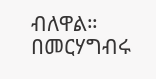ብለዋል።
በመርሃግብሩ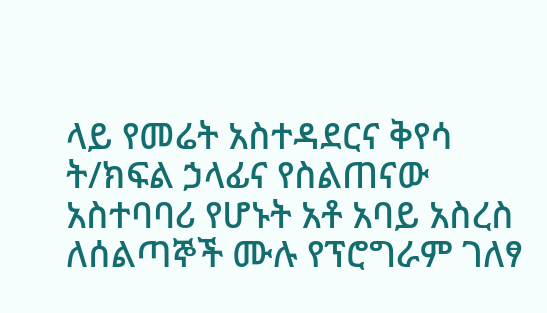ላይ የመሬት አስተዳደርና ቅየሳ ት/ክፍል ኃላፊና የስልጠናው አስተባባሪ የሆኑት አቶ አባይ አስረስ ለሰልጣኞች ሙሉ የፕሮግራም ገለፃ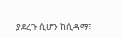ያደረጉ ሲሆን ከሲዳማ፣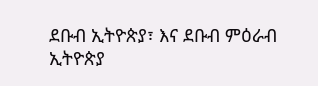ደቡብ ኢትዮጵያ፣ እና ደቡብ ምዕራብ ኢትዮጵያ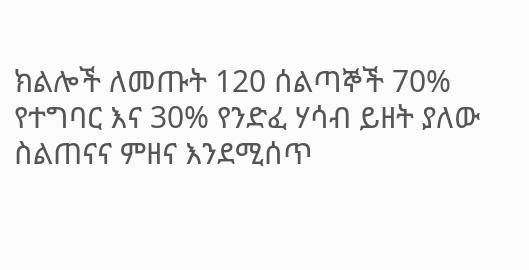ክልሎች ለመጡት 120 ሰልጣኞች 70% የተግባር እና 30% የንድፈ ሃሳብ ይዘት ያለው ስልጠናና ምዘና እንደሚሰጥ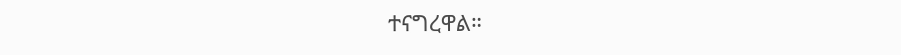ተናግረዋል።